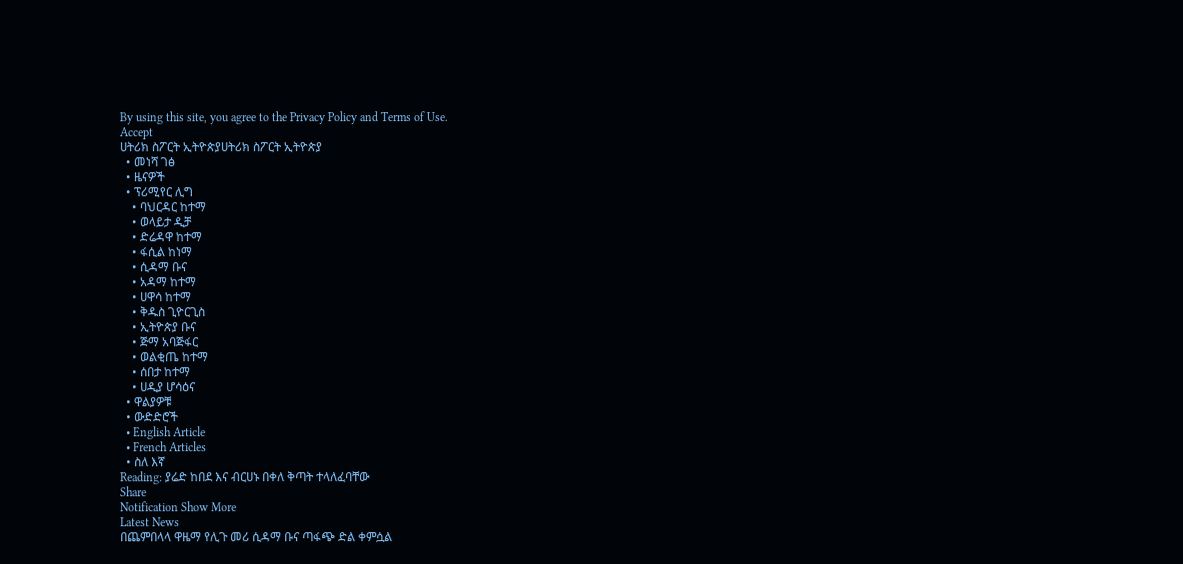By using this site, you agree to the Privacy Policy and Terms of Use.
Accept
ሀትሪክ ስፖርት ኢትዮጵያሀትሪክ ስፖርት ኢትዮጵያ
  • መነሻ ገፅ
  • ዜናዎች
  • ፕሪሚየር ሊግ
    • ባህርዳር ከተማ
    • ወላይታ ዲቻ
    • ድሬዳዋ ከተማ
    • ፋሲል ከነማ
    • ሲዳማ ቡና
    • አዳማ ከተማ
    • ሀዋሳ ከተማ
    • ቅዱስ ጊዮርጊስ
    • ኢትዮጵያ ቡና
    • ጅማ አባጅፋር
    • ወልቂጤ ከተማ
    • ሰበታ ከተማ
    • ሀዲያ ሆሳዕና
  • ዋልያዎቹ
  • ውድድሮች
  • English Article
  • French Articles
  • ስለ እኛ
Reading: ያሬድ ከበደ እና ብርሀኑ በቀለ ቅጣት ተላለፈባቸው
Share
Notification Show More
Latest News
በጨምበላላ ዋዜማ የሊጉ መሪ ሲዳማ ቡና ጣፋጭ ድል ቀምሷል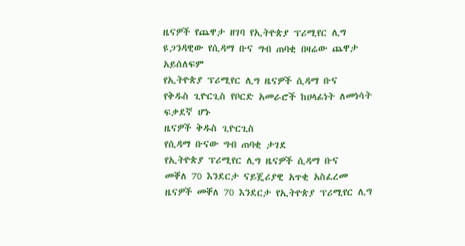ዜናዎች የጨዋታ ዘገባ የኢትዮጵያ ፕሪሚየር ሊግ
ዩጋንዳዊው የሲዳማ ቡና ግብ ጠባቂ በዛሬው ጨዋታ አይሰለፍም
የኢትዮጵያ ፕሪሚየር ሊግ ዜናዎች ሲዳማ ቡና
የቅዱስ ጊዮርጊስ የቦርድ አመራሮች ከሀላፊነት ለመነሳት ፍቃደኛ ሆኑ
ዜናዎች ቅዱስ ጊዮርጊስ
የሲዳማ ቡናው ግብ ጠባቂ ታገደ
የኢትዮጵያ ፕሪሚየር ሊግ ዜናዎች ሲዳማ ቡና
መቐለ 70 እንደርታ ናይጄሪያዊ አጥቂ አስፈረመ
ዜናዎች መቐለ 70 እንደርታ የኢትዮጵያ ፕሪሚየር ሊግ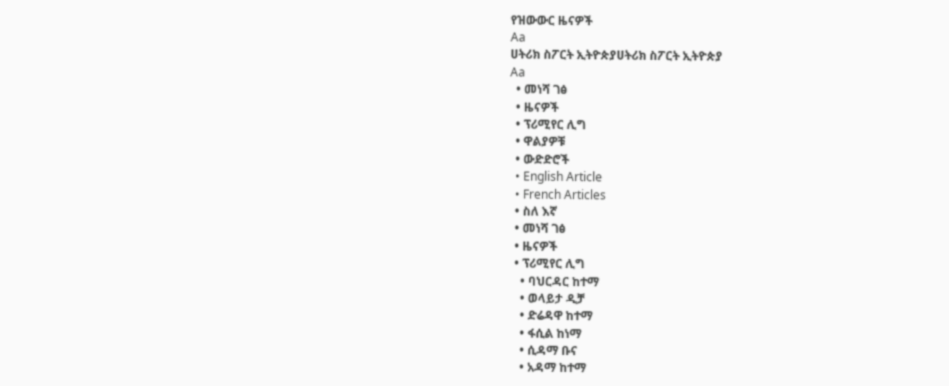የዝውውር ዜናዎች
Aa
ሀትሪክ ስፖርት ኢትዮጵያሀትሪክ ስፖርት ኢትዮጵያ
Aa
  • መነሻ ገፅ
  • ዜናዎች
  • ፕሪሚየር ሊግ
  • ዋልያዎቹ
  • ውድድሮች
  • English Article
  • French Articles
  • ስለ እኛ
  • መነሻ ገፅ
  • ዜናዎች
  • ፕሪሚየር ሊግ
    • ባህርዳር ከተማ
    • ወላይታ ዲቻ
    • ድሬዳዋ ከተማ
    • ፋሲል ከነማ
    • ሲዳማ ቡና
    • አዳማ ከተማ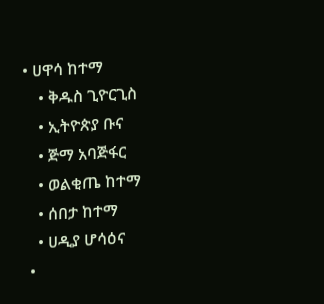• ሀዋሳ ከተማ
    • ቅዱስ ጊዮርጊስ
    • ኢትዮጵያ ቡና
    • ጅማ አባጅፋር
    • ወልቂጤ ከተማ
    • ሰበታ ከተማ
    • ሀዲያ ሆሳዕና
  •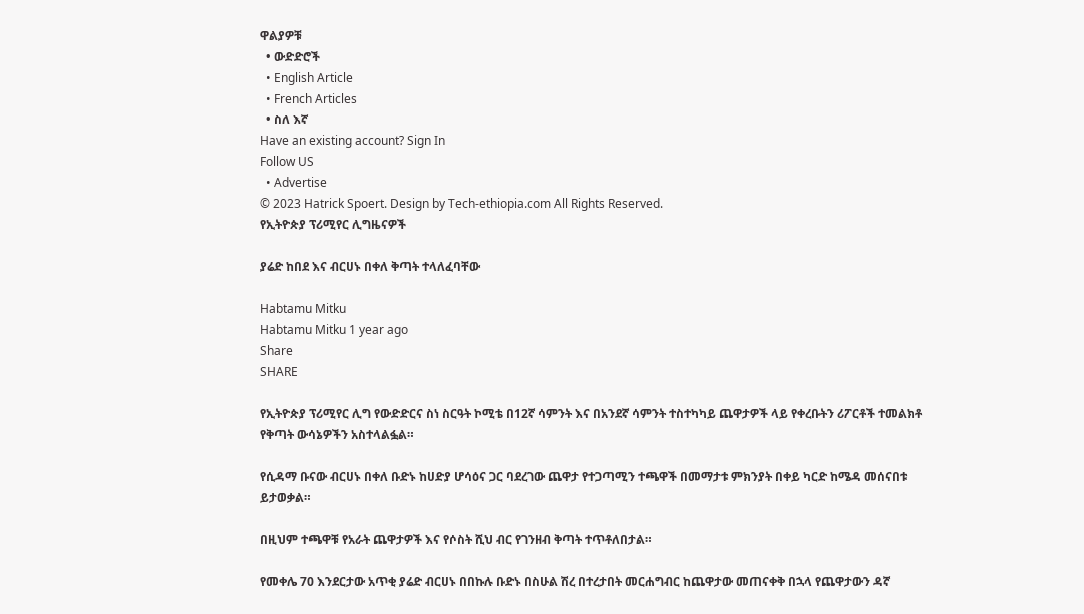ዋልያዎቹ
  • ውድድሮች
  • English Article
  • French Articles
  • ስለ እኛ
Have an existing account? Sign In
Follow US
  • Advertise
© 2023 Hatrick Spoert. Design by Tech-ethiopia.com All Rights Reserved.
የኢትዮጵያ ፕሪሚየር ሊግዜናዎች

ያሬድ ከበደ እና ብርሀኑ በቀለ ቅጣት ተላለፈባቸው

Habtamu Mitku
Habtamu Mitku 1 year ago
Share
SHARE

የኢትዮጵያ ፕሪሚየር ሊግ የውድድርና ስነ ስርዓት ኮሚቴ በ12ኛ ሳምንት እና በአንደኛ ሳምንት ተስተካካይ ጨዋታዎች ላይ የቀረቡትን ሪፖርቶች ተመልክቶ የቅጣት ውሳኔዎችን አስተላልፏል።

የሲዳማ ቡናው ብርሀኑ በቀለ ቡድኑ ከሀድያ ሆሳዕና ጋር ባደረገው ጨዋታ የተጋጣሚን ተጫዋች በመማታቱ ምክንያት በቀይ ካርድ ከሜዳ መሰናበቱ ይታወቃል።

በዚህም ተጫዋቹ የአራት ጨዋታዎች እና የሶስት ሺህ ብር የገንዘብ ቅጣት ተጥቶለበታል።

የመቀሌ 70 እንደርታው አጥቂ ያሬድ ብርሀኑ በበኩሉ ቡድኑ በስሁል ሽረ በተረታበት መርሐግብር ከጨዋታው መጠናቀቅ በኋላ የጨዋታውን ዳኛ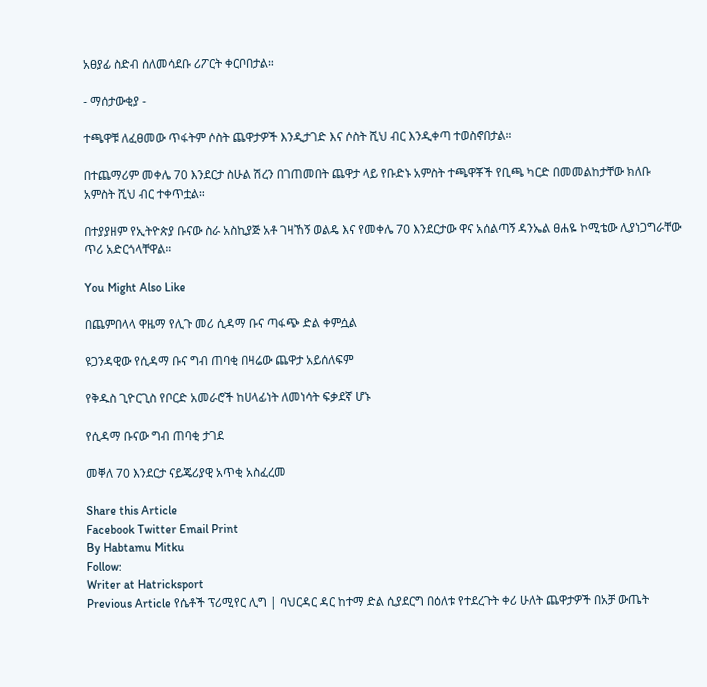አፀያፊ ስድብ ሰለመሳደቡ ሪፖርት ቀርቦበታል።

- ማሰታውቂያ -

ተጫዋቹ ለፈፀመው ጥፋትም ሶስት ጨዋታዎች እንዲታገድ እና ሶስት ሺህ ብር እንዲቀጣ ተወስኖበታል።

በተጨማሪም መቀሌ 70 እንደርታ ስሁል ሽረን በገጠመበት ጨዋታ ላይ የቡድኑ አምስት ተጫዋቾች የቢጫ ካርድ በመመልከታቸው ክለቡ አምስት ሺህ ብር ተቀጥቷል።

በተያያዘም የኢትዮጵያ ቡናው ስራ አስኪያጅ አቶ ገዛኸኝ ወልዴ እና የመቀሌ 70 እንደርታው ዋና አሰልጣኝ ዳንኤል ፀሐዬ ኮሚቴው ሊያነጋግራቸው ጥሪ አድርጎላቸዋል።

You Might Also Like

በጨምበላላ ዋዜማ የሊጉ መሪ ሲዳማ ቡና ጣፋጭ ድል ቀምሷል

ዩጋንዳዊው የሲዳማ ቡና ግብ ጠባቂ በዛሬው ጨዋታ አይሰለፍም

የቅዱስ ጊዮርጊስ የቦርድ አመራሮች ከሀላፊነት ለመነሳት ፍቃደኛ ሆኑ

የሲዳማ ቡናው ግብ ጠባቂ ታገደ

መቐለ 70 እንደርታ ናይጄሪያዊ አጥቂ አስፈረመ

Share this Article
Facebook Twitter Email Print
By Habtamu Mitku
Follow:
Writer at Hatricksport
Previous Article የሴቶች ፕሪሚየር ሊግ | ባህርዳር ዳር ከተማ ድል ሲያደርግ በዕለቱ የተደረጉት ቀሪ ሁለት ጨዋታዎች በአቻ ውጤት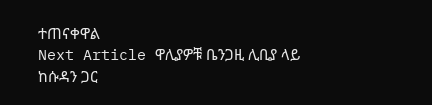ተጠናቀዋል
Next Article ዋሊያዎቹ ቤንጋዚ ሊቢያ ላይ ከሱዳን ጋር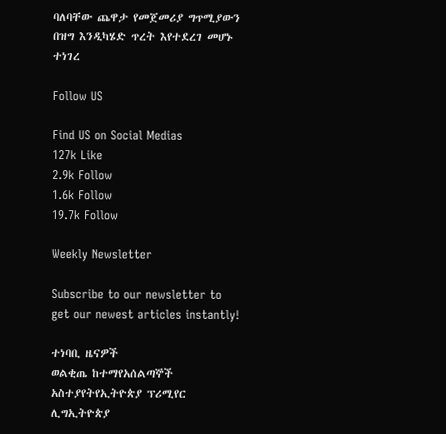ባለባቸው ጨዋታ የመጀመሪያ ግጥሚያውን በዝግ እንዲካሄድ ጥረት እየተደረገ መሆኑ ተነገረ

Follow US

Find US on Social Medias
127k Like
2.9k Follow
1.6k Follow
19.7k Follow

Weekly Newsletter

Subscribe to our newsletter to get our newest articles instantly!

ተነባቢ ዜናዎች
ወልቂጤ ከተማየአሰልጣኞች አስተያየትየኢትዮጵያ ፕሪሚየር ሊግኢትዮጵያ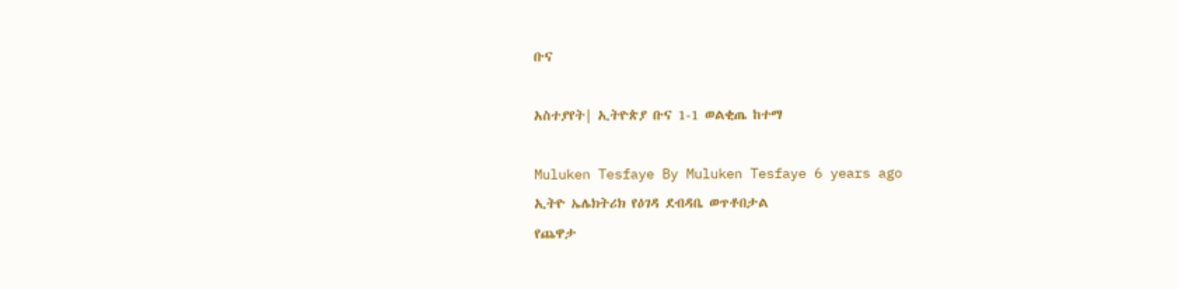ቡና

አስተያየት| ኢትዮጵያ ቡና 1-1 ወልቂጤ ከተማ

Muluken Tesfaye By Muluken Tesfaye 6 years ago
ኢትዮ ኤሌክትሪክ የዕገዳ ደብዳቤ ወጥቶበታል
የጨዋታ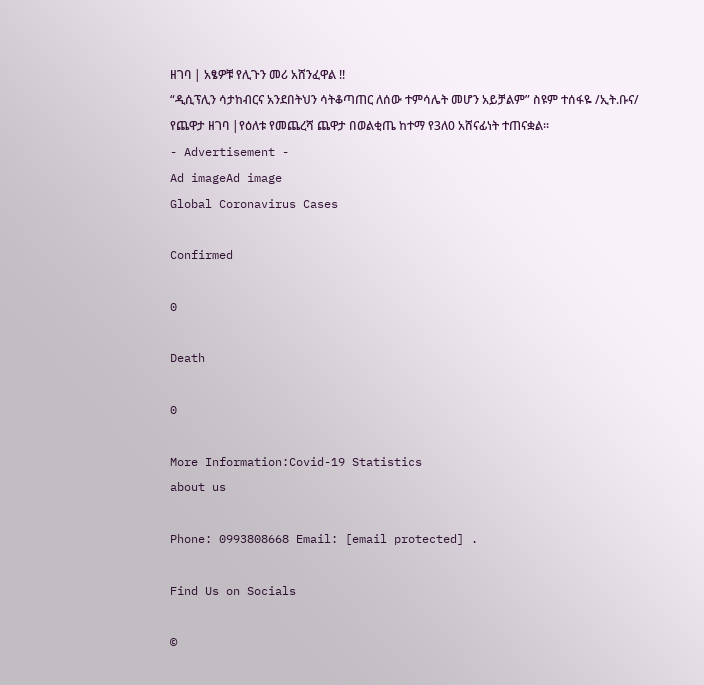ዘገባ | አፄዎቹ የሊጉን መሪ አሸንፈዋል !!
“ዲሲፕሊን ሳታከብርና አንደበትህን ሳትቆጣጠር ለሰው ተምሳሌት መሆን አይቻልም” ስዩም ተሰፋዬ /ኢት.ቡና/
የጨዋታ ዘገባ |የዕለቱ የመጨረሻ ጨዋታ በወልቂጤ ከተማ የ3ለ0 አሸናፊነት ተጠናቋል።
- Advertisement -
Ad imageAd image
Global Coronavirus Cases

Confirmed

0

Death

0

More Information:Covid-19 Statistics
about us

Phone: 0993808668 Email: [email protected] .

Find Us on Socials

©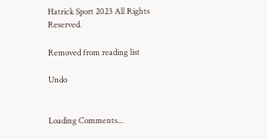Hatrick Sport 2023 All Rights Reserved.

Removed from reading list

Undo


Loading Comments...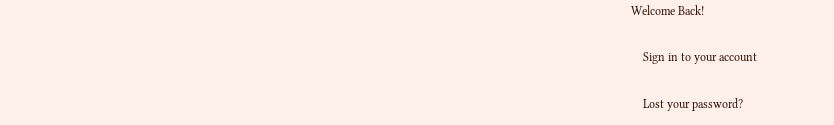Welcome Back!

    Sign in to your account

    Lost your password?